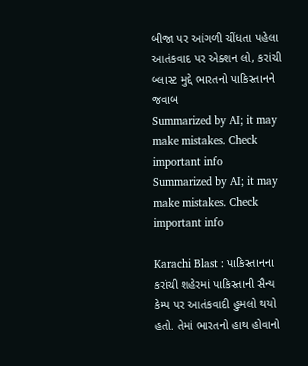બીજા પર આંગળી ચીંધતા પહેલા આતંકવાદ પર એક્શન લો, કરાંચી બ્લાસ્ટ મુદ્દે ભારતનો પાકિસ્તાનને જવાબ
Summarized by AI; it may make mistakes. Check important info
Summarized by AI; it may make mistakes. Check important info

Karachi Blast : પાકિસ્તાનના કરાંચી શહેરમાં પાકિસ્તાની સૈન્ય કેમ્પ પર આતંકવાદી હુમલો થયો હતો. તેમાં ભારતનો હાથ હોવાનો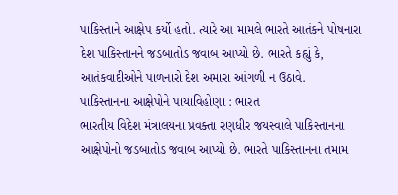પાકિસ્તાને આક્ષેપ કર્યો હતો. ત્યારે આ મામલે ભારતે આતંકને પોષનારા દેશ પાકિસ્તાનને જડબાતોડ જવાબ આપ્યો છે. ભારતે કહ્યું કે, આતંકવાદીઓને પાળનારો દેશ અમારા આંગળી ન ઉઠાવે.
પાકિસ્તાનના આક્ષેપોને પાયાવિહોણા : ભારત
ભારતીય વિદેશ મંત્રાલયના પ્રવક્તા રણધીર જયસ્વાલે પાકિસ્તાનના આક્ષેપોનો જડબાતોડ જવાબ આપ્યો છે. ભારતે પાકિસ્તાનના તમામ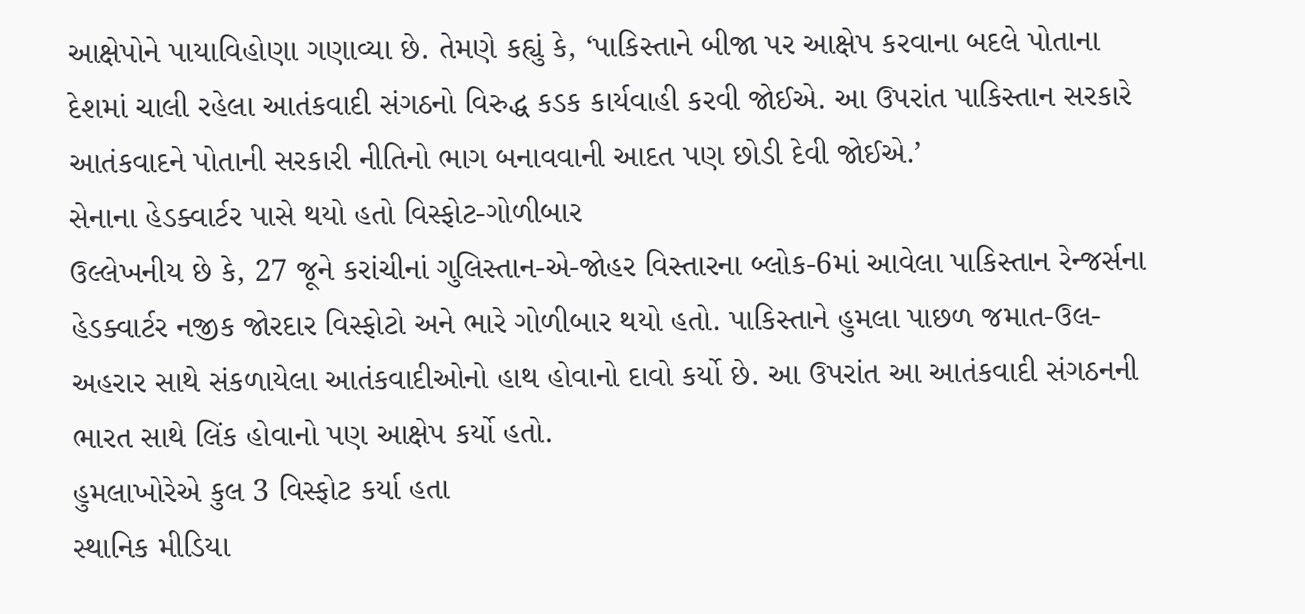આક્ષેપોને પાયાવિહોણા ગણાવ્યા છે. તેમણે કહ્યું કે, ‘પાકિસ્તાને બીજા પર આક્ષેપ કરવાના બદલે પોતાના દેશમાં ચાલી રહેલા આતંકવાદી સંગઠનો વિરુદ્ધ કડક કાર્યવાહી કરવી જોઈએ. આ ઉપરાંત પાકિસ્તાન સરકારે આતંકવાદને પોતાની સરકારી નીતિનો ભાગ બનાવવાની આદત પણ છોડી દેવી જોઈએ.’
સેનાના હેડક્વાર્ટર પાસે થયો હતો વિસ્ફોટ-ગોળીબાર
ઉલ્લેખનીય છે કે, 27 જૂને કરાંચીનાં ગુલિસ્તાન-એ-જોહર વિસ્તારના બ્લોક-6માં આવેલા પાકિસ્તાન રેન્જર્સના હેડક્વાર્ટર નજીક જોરદાર વિસ્ફોટો અને ભારે ગોળીબાર થયો હતો. પાકિસ્તાને હુમલા પાછળ જમાત-ઉલ-અહરાર સાથે સંકળાયેલા આતંકવાદીઓનો હાથ હોવાનો દાવો કર્યો છે. આ ઉપરાંત આ આતંકવાદી સંગઠનની ભારત સાથે લિંક હોવાનો પણ આક્ષેપ કર્યો હતો.
હુમલાખોરેએ કુલ 3 વિસ્ફોટ કર્યા હતા
સ્થાનિક મીડિયા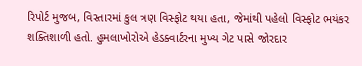રિપોર્ટ મુજબ, વિસ્તારમાં કુલ ત્રણ વિસ્ફોટ થયા હતા, જેમાંથી પહેલો વિસ્ફોટ ભયંકર શક્તિશાળી હતો. હુમલાખોરોએ હેડક્વાર્ટરના મુખ્ય ગેટ પાસે જોરદાર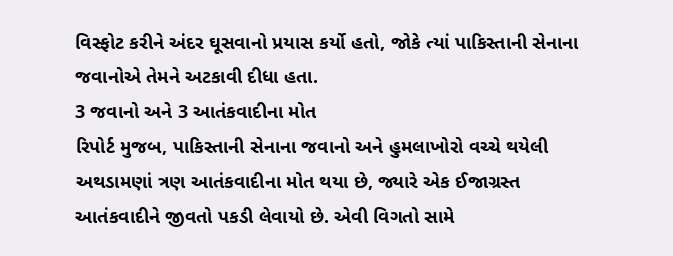વિસ્ફોટ કરીને અંદર ઘૂસવાનો પ્રયાસ કર્યો હતો, જોકે ત્યાં પાકિસ્તાની સેનાના જવાનોએ તેમને અટકાવી દીધા હતા.
3 જવાનો અને 3 આતંકવાદીના મોત
રિપોર્ટ મુજબ, પાકિસ્તાની સેનાના જવાનો અને હુમલાખોરો વચ્ચે થયેલી અથડામણાં ત્રણ આતંકવાદીના મોત થયા છે, જ્યારે એક ઈજાગ્રસ્ત આતંકવાદીને જીવતો પકડી લેવાયો છે. એવી વિગતો સામે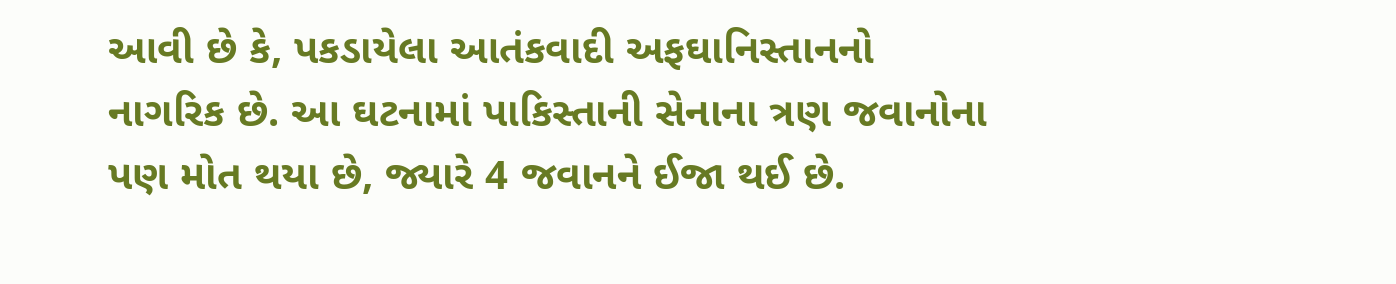આવી છે કે, પકડાયેલા આતંકવાદી અફઘાનિસ્તાનનો નાગરિક છે. આ ઘટનામાં પાકિસ્તાની સેનાના ત્રણ જવાનોના પણ મોત થયા છે, જ્યારે 4 જવાનને ઈજા થઈ છે.